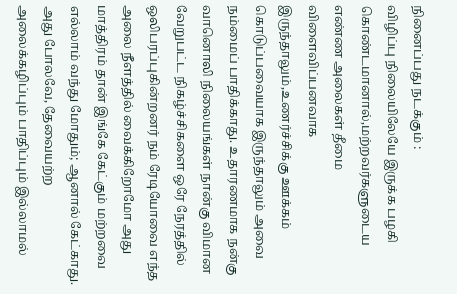நினைப்பது நடக்கும் :
விழிப்பு நிலையிலேயே இருக்க பழகி கொண்டமானால்,மற்றவர்களுடைய எண்ண அலைகள் தீமை விளைவிப்பனவாக இருந்தாலும்,உணர்ச்சிக்கு ஊக்கம் கொடுப்பவையாக இருந்தாலும் அவை நம்மைப் பாதிக்காது. உதாரணமாக நன்கு வானொலி நிலையங்கள் நான்கு விமான வேறுபட்ட நிகழ்ச்சிகளை ஒரே நேரத்தில் ஒலிபரப்புகின்றனர் நம் ரேடியோவை எந்த அலை நீளத்தில் வைக்கிறோமோ அது மாத்திரம் தான் இங்கே கேட்கும் மற்றவை எல்லாம் வந்து மோதும்; ஆனால் கேட்காது. அது போலவே, தேவையற்ற அலைக்கழிப்பும் பாதிப்பும் இல்லாமல்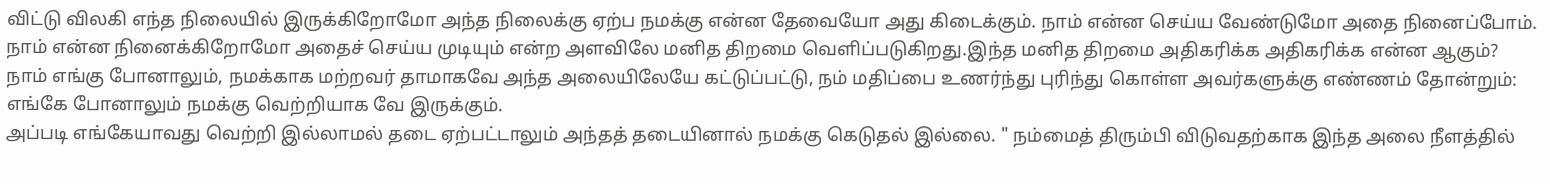விட்டு விலகி எந்த நிலையில் இருக்கிறோமோ அந்த நிலைக்கு ஏற்ப நமக்கு என்ன தேவையோ அது கிடைக்கும். நாம் என்ன செய்ய வேண்டுமோ அதை நினைப்போம். நாம் என்ன நினைக்கிறோமோ அதைச் செய்ய முடியும் என்ற அளவிலே மனித திறமை வெளிப்படுகிறது.இந்த மனித திறமை அதிகரிக்க அதிகரிக்க என்ன ஆகும்? நாம் எங்கு போனாலும், நமக்காக மற்றவர் தாமாகவே அந்த அலையிலேயே கட்டுப்பட்டு, நம் மதிப்பை உணர்ந்து புரிந்து கொள்ள அவர்களுக்கு எண்ணம் தோன்றும்: எங்கே போனாலும் நமக்கு வெற்றியாக வே இருக்கும்.
அப்படி எங்கேயாவது வெற்றி இல்லாமல் தடை ஏற்பட்டாலும் அந்தத் தடையினால் நமக்கு கெடுதல் இல்லை. " நம்மைத் திரும்பி விடுவதற்காக இந்த அலை நீளத்தில்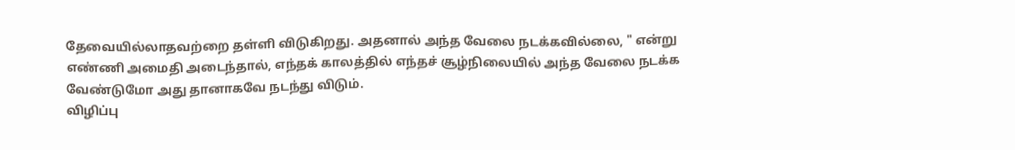தேவையில்லாதவற்றை தள்ளி விடுகிறது. அதனால் அந்த வேலை நடக்கவில்லை, " என்று எண்ணி அமைதி அடைந்தால், எந்தக் காலத்தில் எந்தச் சூழ்நிலையில் அந்த வேலை நடக்க வேண்டுமோ அது தானாகவே நடந்து விடும்.
விழிப்பு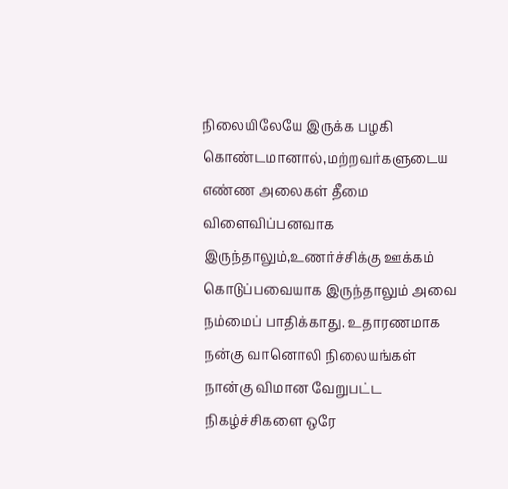நிலையிலேயே இருக்க பழகி கொண்டமானால்,மற்றவர்களுடைய எண்ண அலைகள் தீமை விளைவிப்பனவாக இருந்தாலும்,உணர்ச்சிக்கு ஊக்கம் கொடுப்பவையாக இருந்தாலும் அவை நம்மைப் பாதிக்காது. உதாரணமாக நன்கு வானொலி நிலையங்கள் நான்கு விமான வேறுபட்ட நிகழ்ச்சிகளை ஒரே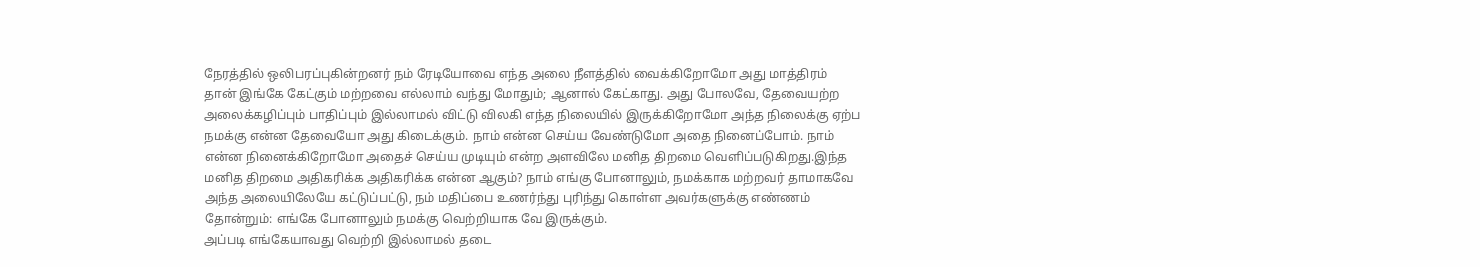நேரத்தில் ஒலிபரப்புகின்றனர் நம் ரேடியோவை எந்த அலை நீளத்தில் வைக்கிறோமோ அது மாத்திரம் தான் இங்கே கேட்கும் மற்றவை எல்லாம் வந்து மோதும்; ஆனால் கேட்காது. அது போலவே, தேவையற்ற அலைக்கழிப்பும் பாதிப்பும் இல்லாமல் விட்டு விலகி எந்த நிலையில் இருக்கிறோமோ அந்த நிலைக்கு ஏற்ப நமக்கு என்ன தேவையோ அது கிடைக்கும். நாம் என்ன செய்ய வேண்டுமோ அதை நினைப்போம். நாம் என்ன நினைக்கிறோமோ அதைச் செய்ய முடியும் என்ற அளவிலே மனித திறமை வெளிப்படுகிறது.இந்த மனித திறமை அதிகரிக்க அதிகரிக்க என்ன ஆகும்? நாம் எங்கு போனாலும், நமக்காக மற்றவர் தாமாகவே அந்த அலையிலேயே கட்டுப்பட்டு, நம் மதிப்பை உணர்ந்து புரிந்து கொள்ள அவர்களுக்கு எண்ணம் தோன்றும்: எங்கே போனாலும் நமக்கு வெற்றியாக வே இருக்கும்.
அப்படி எங்கேயாவது வெற்றி இல்லாமல் தடை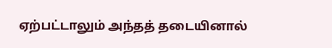ஏற்பட்டாலும் அந்தத் தடையினால்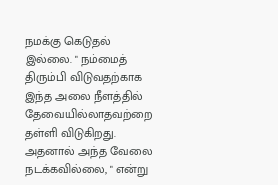நமக்கு கெடுதல் இல்லை. " நம்மைத் திரும்பி விடுவதற்காக இந்த அலை நீளத்தில் தேவையில்லாதவற்றை தள்ளி விடுகிறது. அதனால் அந்த வேலை நடக்கவில்லை, " என்று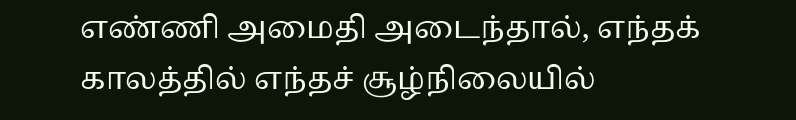எண்ணி அமைதி அடைந்தால், எந்தக் காலத்தில் எந்தச் சூழ்நிலையில்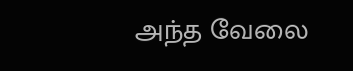அந்த வேலை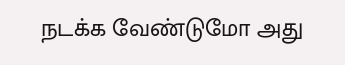நடக்க வேண்டுமோ அது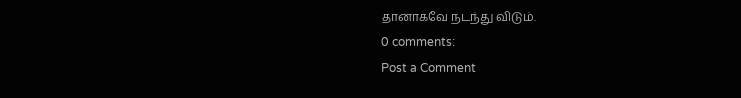தானாகவே நடந்து விடும்.
0 comments:
Post a Comment